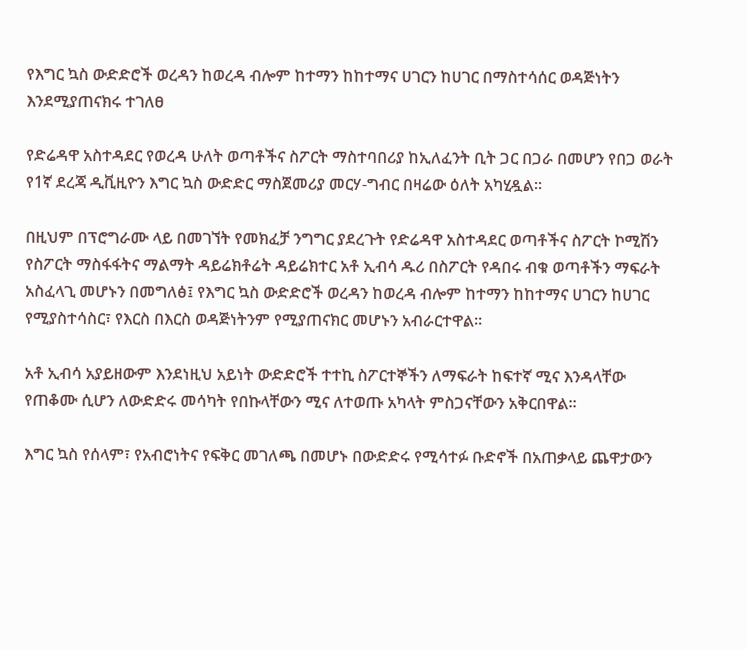የእግር ኳስ ውድድሮች ወረዳን ከወረዳ ብሎም ከተማን ከከተማና ሀገርን ከሀገር በማስተሳሰር ወዳጅነትን እንደሚያጠናክሩ ተገለፀ

የድሬዳዋ አስተዳደር የወረዳ ሁለት ወጣቶችና ስፖርት ማስተባበሪያ ከኢለፈንት ቢት ጋር በጋራ በመሆን የበጋ ወራት የ1ኛ ደረጃ ዲቪዚዮን እግር ኳስ ውድድር ማስጀመሪያ መርሃ-ግብር በዛሬው ዕለት አካሂዷል።

በዚህም በፕሮግራሙ ላይ በመገኘት የመክፈቻ ንግግር ያደረጉት የድሬዳዋ አስተዳደር ወጣቶችና ስፖርት ኮሚሽን የስፖርት ማስፋፋትና ማልማት ዳይሬክቶሬት ዳይሬክተር አቶ ኢብሳ ዱሪ በስፖርት የዳበሩ ብቁ ወጣቶችን ማፍራት አስፈላጊ መሆኑን በመግለፅ፤ የእግር ኳስ ውድድሮች ወረዳን ከወረዳ ብሎም ከተማን ከከተማና ሀገርን ከሀገር የሚያስተሳስር፣ የእርስ በእርስ ወዳጅነትንም የሚያጠናክር መሆኑን አብራርተዋል።

አቶ ኢብሳ አያይዘውም እንደነዚህ አይነት ውድድሮች ተተኪ ስፖርተኞችን ለማፍራት ከፍተኛ ሚና እንዳላቸው የጠቆሙ ሲሆን ለውድድሩ መሳካት የበኩላቸውን ሚና ለተወጡ አካላት ምስጋናቸውን አቅርበዋል።

እግር ኳስ የሰላም፣ የአብሮነትና የፍቅር መገለጫ በመሆኑ በውድድሩ የሚሳተፉ ቡድኖች በአጠቃላይ ጨዋታውን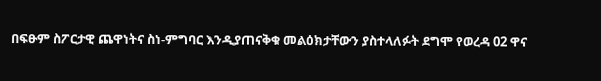በፍፁም ስፖርታዊ ጨዋነትና ስነ-ምግባር እንዲያጠናቅቁ መልዕክታቸውን ያስተላለፉት ደግሞ የወረዳ 02 ዋና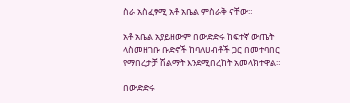ስራ አስፈፃሚ አቶ አቤል ምስራቅ ናቸው።

አቶ አቤል አያይዘውም በውድድሩ ከፍተኛ ውጤት ላስመዘገቡ ቡድኖች ከባለሀብቶች ጋር በመተባበር የማበረታቻ ሽልማት እንደሚበረከት አመላክተዋል።

በውድድሩ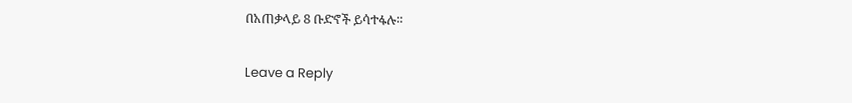በአጠቃላይ 8 ቡድኖች ይሳተፋሉ።

Leave a Reply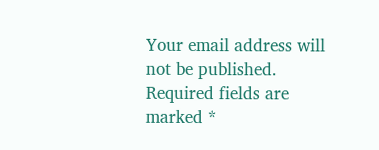Your email address will not be published. Required fields are marked *